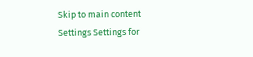Skip to main content
Settings Settings for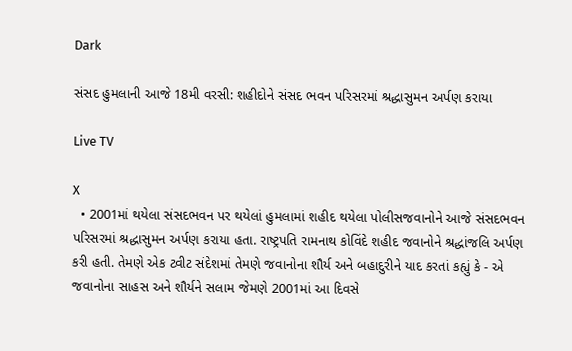Dark

સંસદ હુમલાની આજે 18મી વરસી: શહીદોને સંસદ ભવન પરિસરમાં શ્રદ્ધાસુમન અર્પણ કરાયા

Live TV

X
  • 2001માં થયેલા સંસદભવન પર થયેલાં હુમલામાં શહીદ થયેલા પોલીસજવાનોને આજે સંસદભવન પરિસરમાં શ્રદ્ધાસુમન અર્પણ કરાયા હતા. રાષ્ટ્રપતિ રામનાથ કોવિંદે શહીદ જવાનોને શ્રદ્ધાંજલિ અર્પણ કરી હતી. તેમણે એક ટ્વીટ સંદેશમાં તેમણે જવાનોના શૌર્ય અને બહાદુરીને યાદ કરતાં કહ્યું કે - એ જવાનોના સાહસ અને શૌર્યને સલામ જેમણે 2001માં આ દિવસે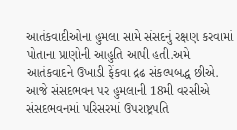આતંકવાદીઓના હુમલા સામે સંસદનું રક્ષણ કરવામાં પોતાના પ્રાણોની આહુતિ આપી હતી.અમે આતંકવાદને ઉખાડી ફેંકવા દ્રઢ સંકલ્પબદ્ધ છીએ. આજે સંસદભવન પર હુમલાની 18મી વરસીએ સંસદભવનમાં પરિસરમાં ઉપરાષ્ટ્રપતિ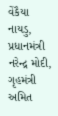વેંકૈયા નાયડુ, પ્રધાનમંત્રી નરેન્દ્ર મોદી, ગૃહમંત્રી અમિત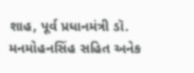શાહ, પૂર્વ પ્રધાનમંત્રી ડૉ. મનમોહનસિંહ સહિત અનેક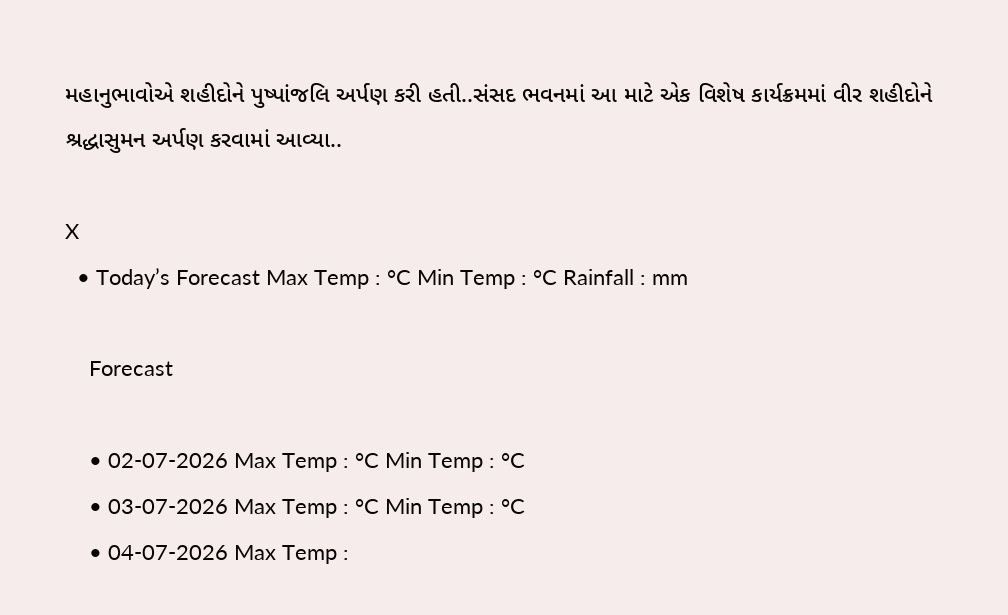મહાનુભાવોએ શહીદોને પુષ્પાંજલિ અર્પણ કરી હતી..સંસદ ભવનમાં આ માટે એક વિશેષ કાર્યક્રમમાં વીર શહીદોને શ્રદ્ધાસુમન અર્પણ કરવામાં આવ્યા..

X
  • Today’s Forecast Max Temp : °C Min Temp : °C Rainfall : mm

    Forecast

    • 02-07-2026 Max Temp : °C Min Temp : °C
    • 03-07-2026 Max Temp : °C Min Temp : °C
    • 04-07-2026 Max Temp :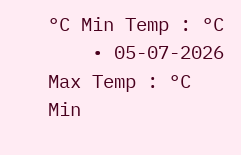°C Min Temp : °C
    • 05-07-2026 Max Temp : °C Min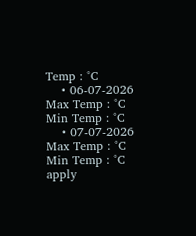Temp : °C
    • 06-07-2026 Max Temp : °C Min Temp : °C
    • 07-07-2026 Max Temp : °C Min Temp : °C
apply